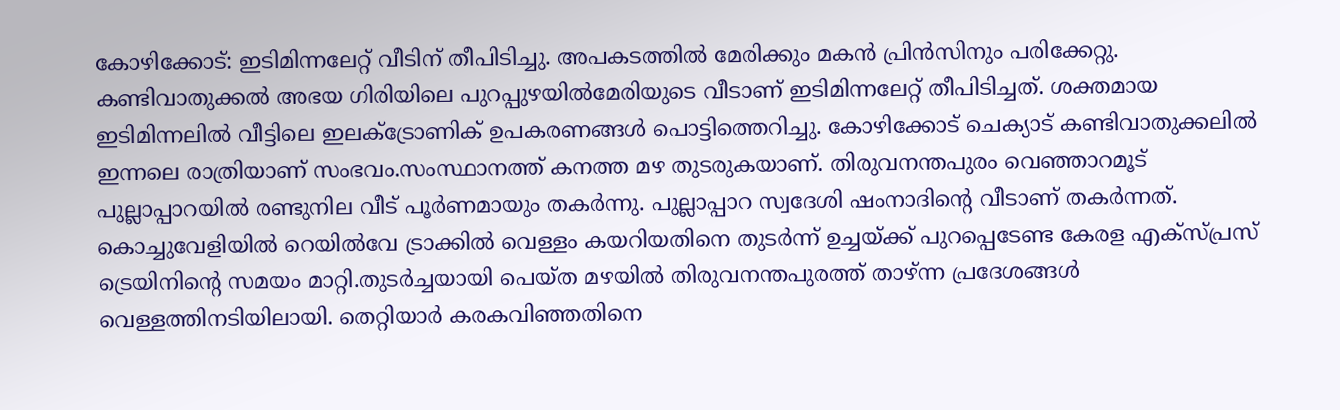കോഴിക്കോട്: ഇടിമിന്നലേറ്റ് വീടിന് തീപിടിച്ചു. അപകടത്തിൽ മേരിക്കും മകൻ പ്രിൻസിനും പരിക്കേറ്റു. കണ്ടിവാതുക്കൽ അഭയ ഗിരിയിലെ പുറപ്പുഴയിൽമേരിയുടെ വീടാണ് ഇടിമിന്നലേറ്റ് തീപിടിച്ചത്. ശക്തമായ ഇടിമിന്നലിൽ വീട്ടിലെ ഇലക്ട്രോണിക് ഉപകരണങ്ങൾ പൊട്ടിത്തെറിച്ചു. കോഴിക്കോട് ചെക്യാട് കണ്ടിവാതുക്കലിൽ ഇന്നലെ രാത്രിയാണ് സംഭവം.സംസ്ഥാനത്ത് കനത്ത മഴ തുടരുകയാണ്. തിരുവനന്തപുരം വെഞ്ഞാറമൂട് പുല്ലാപ്പാറയിൽ രണ്ടുനില വീട് പൂർണമായും തകർന്നു. പുല്ലാപ്പാറ സ്വദേശി ഷംനാദിന്റെ വീടാണ് തകർന്നത്. കൊച്ചുവേളിയിൽ റെയിൽവേ ട്രാക്കിൽ വെള്ളം കയറിയതിനെ തുടർന്ന് ഉച്ചയ്ക്ക് പുറപ്പെടേണ്ട കേരള എക്സ്പ്രസ് ട്രെയിനിന്റെ സമയം മാറ്റി.തുടർച്ചയായി പെയ്ത മഴയിൽ തിരുവനന്തപുരത്ത് താഴ്ന്ന പ്രദേശങ്ങൾ വെള്ളത്തിനടിയിലായി. തെറ്റിയാർ കരകവിഞ്ഞതിനെ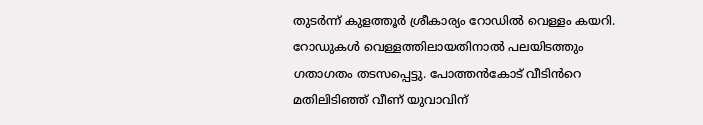തുടർന്ന് കുളത്തൂർ ശ്രീകാര്യം റോഡിൽ വെള്ളം കയറി. റോഡുകൾ വെള്ളത്തിലായതിനാൽ പലയിടത്തും ഗതാഗതം തടസപ്പെട്ടു. പോത്തൻകോട് വീടിൻറെ മതിലിടിഞ്ഞ് വീണ് യുവാവിന്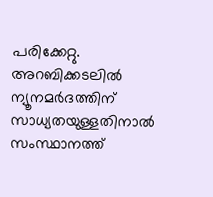പരിക്കേറ്റു. അറബിക്കടലിൽ ന്യൂനമർദത്തിന് സാധ്യതയുള്ളതിനാൽ സംസ്ഥാനത്ത്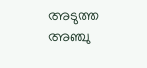അടുത്ത അഞ്ചു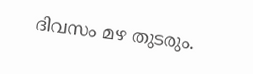ദിവസം മഴ തുടരും.